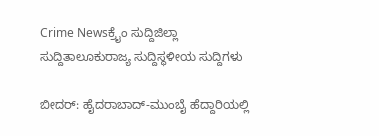Crime Newsಕ್ರೈಂ ಸುದ್ದಿಜಿಲ್ಲಾ ಸುದ್ದಿತಾಲೂಕುರಾಜ್ಯ ಸುದ್ದಿಸ್ಥಳೀಯ ಸುದ್ದಿಗಳು

ಬೀದರ್: ಹೈದರಾಬಾದ್-ಮುಂಬೈ ಹೆದ್ದಾರಿಯಲ್ಲಿ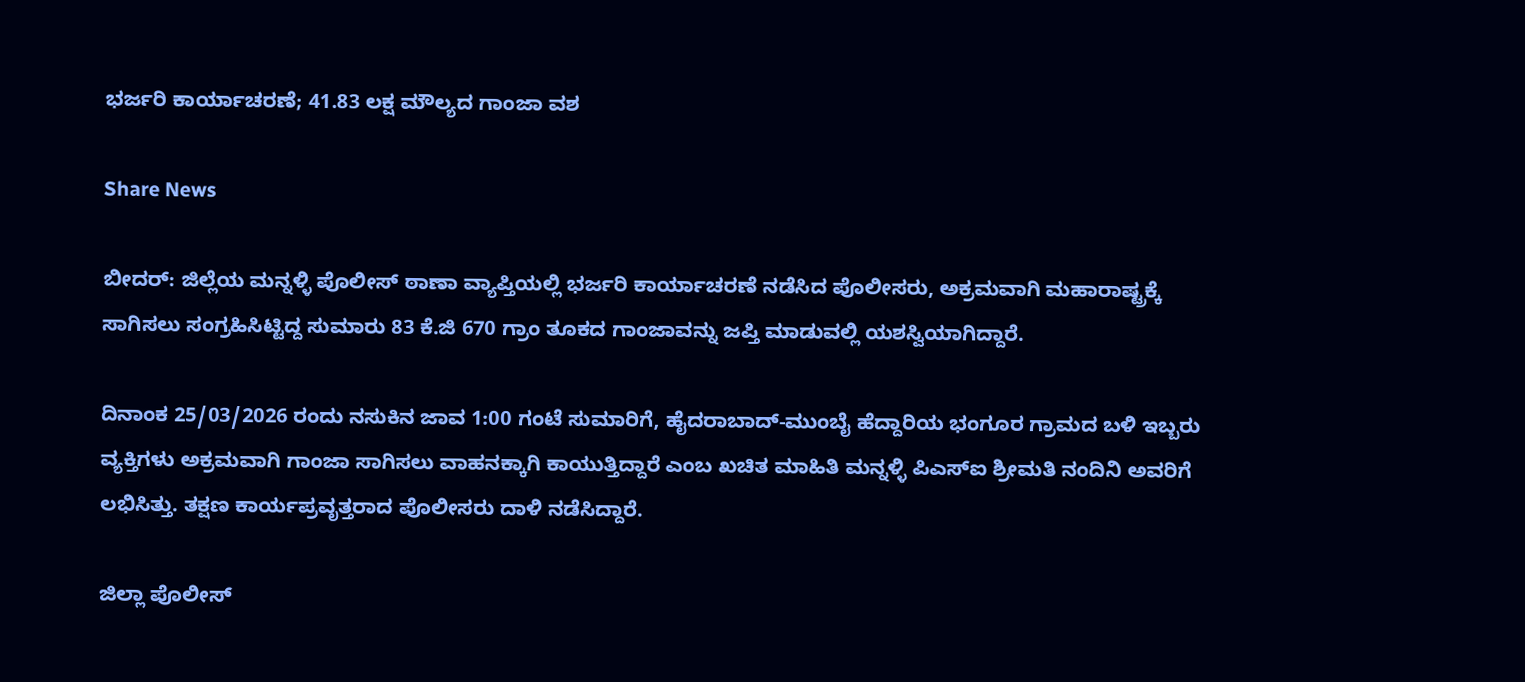ಭರ್ಜರಿ ಕಾರ್ಯಾಚರಣೆ; 41.83 ಲಕ್ಷ ಮೌಲ್ಯದ ಗಾಂಜಾ ವಶ

Share News

ಬೀದರ್: ಜಿಲ್ಲೆಯ ಮನ್ನಳ್ಳಿ ಪೊಲೀಸ್ ಠಾಣಾ ವ್ಯಾಪ್ತಿಯಲ್ಲಿ ಭರ್ಜರಿ ಕಾರ್ಯಾಚರಣೆ ನಡೆಸಿದ ಪೊಲೀಸರು, ಅಕ್ರಮವಾಗಿ ಮಹಾರಾಷ್ಟ್ರಕ್ಕೆ ಸಾಗಿಸಲು ಸಂಗ್ರಹಿಸಿಟ್ಟಿದ್ದ ಸುಮಾರು 83 ಕೆ.ಜಿ 670 ಗ್ರಾಂ ತೂಕದ ಗಾಂಜಾವನ್ನು ಜಪ್ತಿ ಮಾಡುವಲ್ಲಿ ಯಶಸ್ವಿಯಾಗಿದ್ದಾರೆ.

ದಿನಾಂಕ 25/03/2026 ರಂದು ನಸುಕಿನ ಜಾವ 1:00 ಗಂಟೆ ಸುಮಾರಿಗೆ, ಹೈದರಾಬಾದ್-ಮುಂಬೈ ಹೆದ್ದಾರಿಯ ಭಂಗೂರ ಗ್ರಾಮದ ಬಳಿ ಇಬ್ಬರು ವ್ಯಕ್ತಿಗಳು ಅಕ್ರಮವಾಗಿ ಗಾಂಜಾ ಸಾಗಿಸಲು ವಾಹನಕ್ಕಾಗಿ ಕಾಯುತ್ತಿದ್ದಾರೆ ಎಂಬ ಖಚಿತ ಮಾಹಿತಿ ಮನ್ನಳ್ಳಿ ಪಿಎಸ್‌ಐ ಶ್ರೀಮತಿ ನಂದಿನಿ ಅವರಿಗೆ ಲಭಿಸಿತ್ತು. ತಕ್ಷಣ ಕಾರ್ಯಪ್ರವೃತ್ತರಾದ ಪೊಲೀಸರು ದಾಳಿ ನಡೆಸಿದ್ದಾರೆ.

ಜಿಲ್ಲಾ ಪೊಲೀಸ್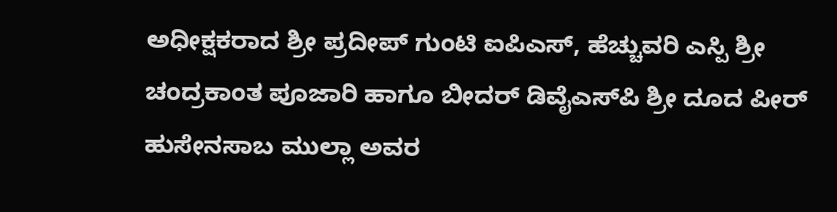ಅಧೀಕ್ಷಕರಾದ ಶ್ರೀ ಪ್ರದೀಪ್ ಗುಂಟಿ ಐಪಿಎಸ್, ಹೆಚ್ಚುವರಿ ಎಸ್ಪಿ ಶ್ರೀ ಚಂದ್ರಕಾಂತ ಪೂಜಾರಿ ಹಾಗೂ ಬೀದರ್ ಡಿವೈಎಸ್‌ಪಿ ಶ್ರೀ ದೂದ ಪೀರ್ ಹುಸೇನಸಾಬ ಮುಲ್ಲಾ ಅವರ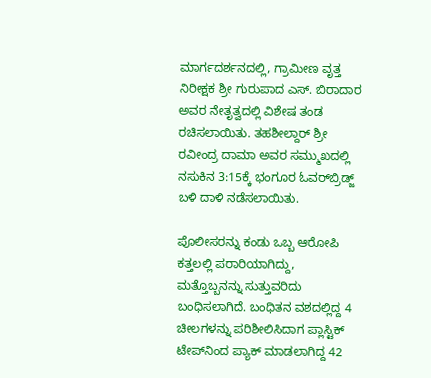ಮಾರ್ಗದರ್ಶನದಲ್ಲಿ, ಗ್ರಾಮೀಣ ವೃತ್ತ ನಿರೀಕ್ಷಕ ಶ್ರೀ ಗುರುಪಾದ ಎಸ್. ಬಿರಾದಾರ ಅವರ ನೇತೃತ್ವದಲ್ಲಿ ವಿಶೇಷ ತಂಡ ರಚಿಸಲಾಯಿತು. ತಹಶೀಲ್ದಾರ್ ಶ್ರೀ ರವೀಂದ್ರ ದಾಮಾ ಅವರ ಸಮ್ಮುಖದಲ್ಲಿ ನಸುಕಿನ 3:15ಕ್ಕೆ ಭಂಗೂರ ಓವರ್‌ಬ್ರಿಡ್ಜ್ ಬಳಿ ದಾಳಿ ನಡೆಸಲಾಯಿತು.

ಪೊಲೀಸರನ್ನು ಕಂಡು ಒಬ್ಬ ಆರೋಪಿ ಕತ್ತಲಲ್ಲಿ ಪರಾರಿಯಾಗಿದ್ದು, ಮತ್ತೊಬ್ಬನನ್ನು ಸುತ್ತುವರಿದು ಬಂಧಿಸಲಾಗಿದೆ. ಬಂಧಿತನ ವಶದಲ್ಲಿದ್ದ 4 ಚೀಲಗಳನ್ನು ಪರಿಶೀಲಿಸಿದಾಗ ಪ್ಲಾಸ್ಟಿಕ್ ಟೇಪ್‌ನಿಂದ ಪ್ಯಾಕ್ ಮಾಡಲಾಗಿದ್ದ 42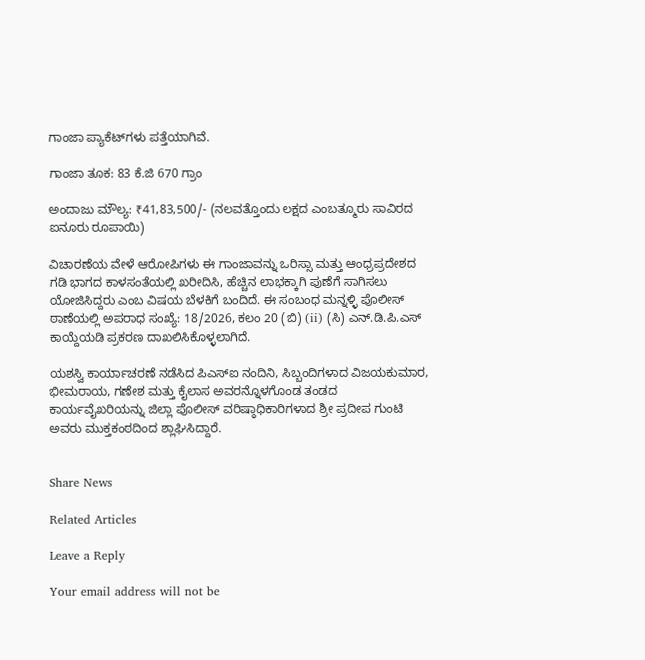ಗಾಂಜಾ ಪ್ಯಾಕೆಟ್‌ಗಳು ಪತ್ತೆಯಾಗಿವೆ.

ಗಾಂಜಾ ತೂಕ: 83 ಕೆ.ಜಿ 670 ಗ್ರಾಂ

ಅಂದಾಜು ಮೌಲ್ಯ: ₹41,83,500/- (ನಲವತ್ತೊಂದು ಲಕ್ಷದ ಎಂಬತ್ಮೂರು ಸಾವಿರದ ಐನೂರು ರೂಪಾಯಿ)

ವಿಚಾರಣೆಯ ವೇಳೆ ಆರೋಪಿಗಳು ಈ ಗಾಂಜಾವನ್ನು ಒರಿಸ್ಸಾ ಮತ್ತು ಆಂಧ್ರಪ್ರದೇಶದ ಗಡಿ ಭಾಗದ ಕಾಳಸಂತೆಯಲ್ಲಿ ಖರೀದಿಸಿ, ಹೆಚ್ಚಿನ ಲಾಭಕ್ಕಾಗಿ ಪುಣೆಗೆ ಸಾಗಿಸಲು ಯೋಜಿಸಿದ್ದರು ಎಂಬ ವಿಷಯ ಬೆಳಕಿಗೆ ಬಂದಿದೆ. ಈ ಸಂಬಂಧ ಮನ್ನಳ್ಳಿ ಪೊಲೀಸ್ ಠಾಣೆಯಲ್ಲಿ ಅಪರಾಧ ಸಂಖ್ಯೆ: 18/2026, ಕಲಂ 20 (ಬಿ) (ii) (ಸಿ) ಎನ್.ಡಿ.ಪಿ.ಎಸ್ ಕಾಯ್ದೆಯಡಿ ಪ್ರಕರಣ ದಾಖಲಿಸಿಕೊಳ್ಳಲಾಗಿದೆ.

ಯಶಸ್ವಿ ಕಾರ್ಯಾಚರಣೆ ನಡೆಸಿದ ಪಿಎಸ್‌ಐ ನಂದಿನಿ, ಸಿಬ್ಬಂದಿಗಳಾದ ವಿಜಯಕುಮಾರ, ಭೀಮರಾಯ, ಗಣೇಶ ಮತ್ತು ಕೈಲಾಸ ಅವರನ್ನೊಳಗೊಂಡ ತಂಡದ ಕಾರ್ಯವೈಖರಿಯನ್ನು ಜಿಲ್ಲಾ ಪೊಲೀಸ್ ವರಿಷ್ಠಾಧಿಕಾರಿಗಳಾದ ಶ್ರೀ ಪ್ರದೀಪ ಗುಂಟಿ ಅವರು ಮುಕ್ತಕಂಠದಿಂದ ಶ್ಲಾಘಿಸಿದ್ದಾರೆ.


Share News

Related Articles

Leave a Reply

Your email address will not be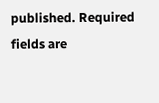published. Required fields are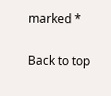marked *

Back to top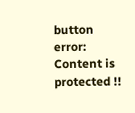button
error: Content is protected !!